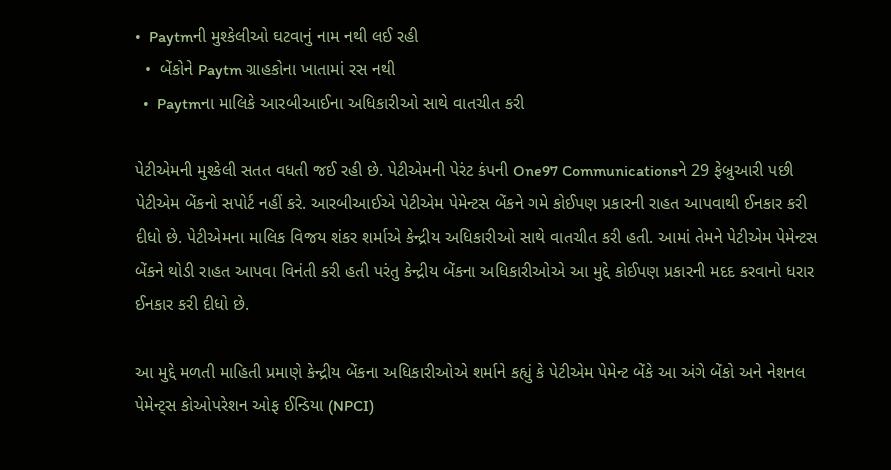•  Paytmની મુશ્કેલીઓ ઘટવાનું નામ નથી લઈ રહી
  •  બેંકોને Paytm ગ્રાહકોના ખાતામાં રસ નથી
  •  Paytmના માલિકે આરબીઆઈના અધિકારીઓ સાથે વાતચીત કરી

પેટીએમની મુશ્કેલી સતત વધતી જઈ રહી છે. પેટીએમની પેરંટ કંપની One97 Communicationsને 29 ફેબ્રુઆરી પછી પેટીએમ બેંકનો સપોર્ટ નહીં કરે. આરબીઆઈએ પેટીએમ પેમેન્ટસ બેંકને ગમે કોઈપણ પ્રકારની રાહત આપવાથી ઈનકાર કરી દીધો છે. પેટીએમના માલિક વિજય શંકર શર્માએ કેન્દ્રીય અધિકારીઓ સાથે વાતચીત કરી હતી. આમાં તેમને પેટીએમ પેમેન્ટસ બેંકને થોડી રાહત આપવા વિનંતી કરી હતી પરંતુ કેન્દ્રીય બેંકના અધિકારીઓએ આ મુદ્દે કોઈપણ પ્રકારની મદદ કરવાનો ધરાર ઈનકાર કરી દીધો છે.

આ મુદ્દે મળતી માહિતી પ્રમાણે કેન્દ્રીય બેંકના અધિકારીઓએ શર્માને કહ્યું કે પેટીએમ પેમેન્ટ બેંકે આ અંગે બેંકો અને નેશનલ પેમેન્ટ્સ કોઓપરેશન ઓફ ઈન્ડિયા (NPCI)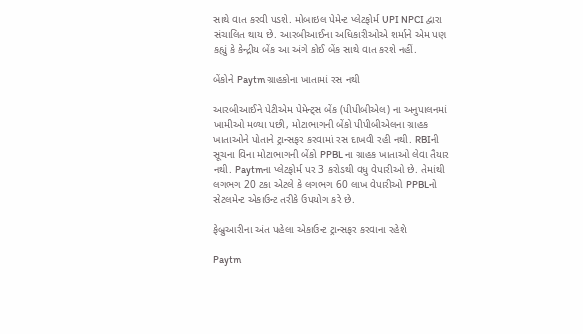સાથે વાત કરવી પડશે. મોબાઇલ પેમેન્ટ પ્લેટફોર્મ UPI NPCI દ્વારા સંચાલિત થાય છે. આરબીઆઈના અધિકારીઓએ શર્માને એમ પણ કહ્યું કે કેન્દ્રીય બેંક આ અંગે કોઈ બેંક સાથે વાત કરશે નહીં.

બેંકોને Paytm ગ્રાહકોના ખાતામાં રસ નથી

આરબીઆઈને પેટીએમ પેમેન્ટ્સ બેંક (પીપીબીએલ) ના અનુપાલનમાં ખામીઓ મળ્યા પછી, મોટાભાગની બેંકો પીપીબીએલના ગ્રાહક ખાતાઓને પોતાને ટ્રાન્સફર કરવામાં રસ દાખવી રહી નથી. RBIની સૂચના વિના મોટાભાગની બેંકો PPBL ના ગ્રાહક ખાતાઓ લેવા તૈયાર નથી. Paytmના પ્લેટફોર્મ પર 3 કરોડથી વધુ વેપારીઓ છે. તેમાંથી લગભગ 20 ટકા એટલે કે લગભગ 60 લાખ વેપારીઓ PPBLનો સેટલમેન્ટ એકાઉન્ટ તરીકે ઉપયોગ કરે છે.

ફેબ્રુઆરીના અંત પહેલા એકાઉન્ટ ટ્રાન્સફર કરવાના રહેશે

Paytm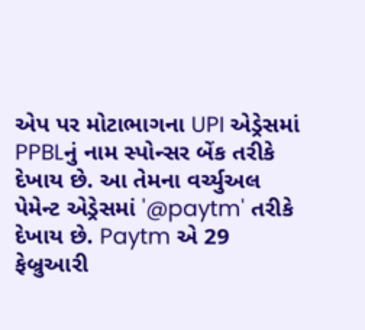એપ પર મોટાભાગના UPI એડ્રેસમાં PPBLનું નામ સ્પોન્સર બેંક તરીકે દેખાય છે. આ તેમના વર્ચ્યુઅલ પેમેન્ટ એડ્રેસમાં '@paytm' તરીકે દેખાય છે. Paytm એ 29 ફેબ્રુઆરી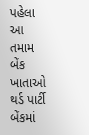પહેલા આ તમામ બેંક ખાતાઓ થર્ડ પાર્ટી બેંકમાં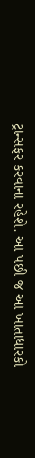ટ્રાન્સફર કરવાના રહેશે. આ પછી જ આ ખાતાધારકો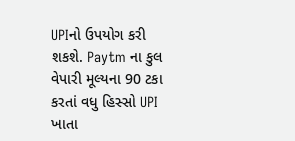UPIનો ઉપયોગ કરી શકશે. Paytm ના કુલ વેપારી મૂલ્યના 90 ટકા કરતાં વધુ હિસ્સો UPI ખાતા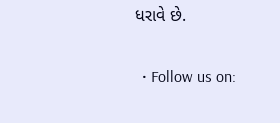ધરાવે છે.

  • Follow us on: